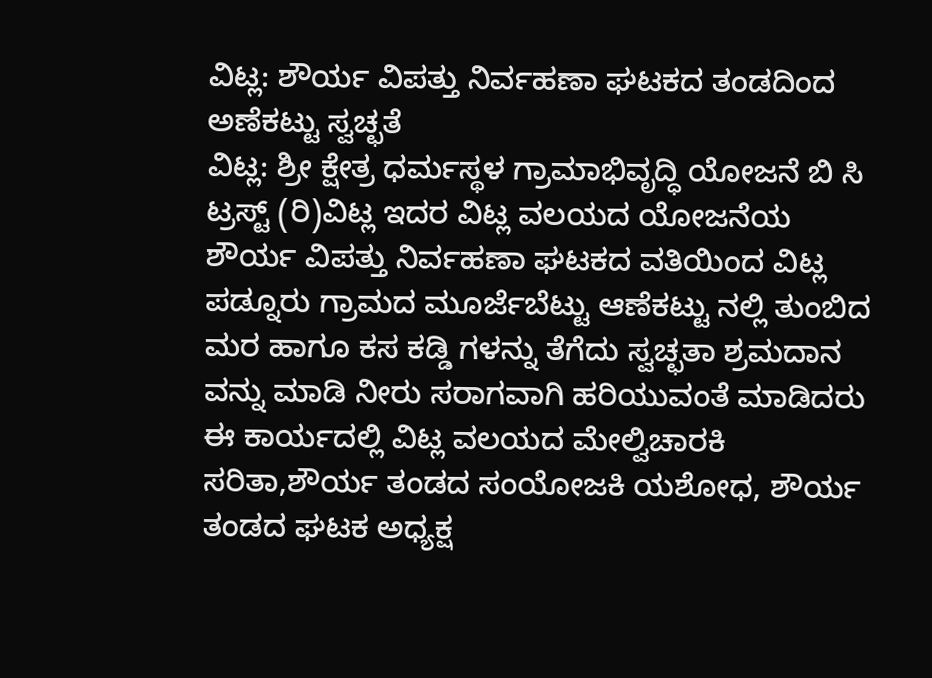ವಿಟ್ಲ: ಶೌರ್ಯ ವಿಪತ್ತು ನಿರ್ವಹಣಾ ಘಟಕದ ತಂಡದಿಂದ ಅಣೆಕಟ್ಟು ಸ್ವಚ್ಛತೆ
ವಿಟ್ಲ: ಶ್ರೀ ಕ್ಷೇತ್ರ ಧರ್ಮಸ್ಥಳ ಗ್ರಾಮಾಭಿವೃದ್ಧಿ ಯೋಜನೆ ಬಿ ಸಿ ಟ್ರಸ್ಟ್ (ರಿ)ವಿಟ್ಲ ಇದರ ವಿಟ್ಲ ವಲಯದ ಯೋಜನೆಯ ಶೌರ್ಯ ವಿಪತ್ತು ನಿರ್ವಹಣಾ ಘಟಕದ ವತಿಯಿಂದ ವಿಟ್ಲ ಪಡ್ನೂರು ಗ್ರಾಮದ ಮೂರ್ಜೆಬೆಟ್ಟು ಆಣೆಕಟ್ಟು ನಲ್ಲಿ ತುಂಬಿದ ಮರ ಹಾಗೂ ಕಸ ಕಡ್ಡಿ ಗಳನ್ನು ತೆಗೆದು ಸ್ವಚ್ಛತಾ ಶ್ರಮದಾನ ವನ್ನು ಮಾಡಿ ನೀರು ಸರಾಗವಾಗಿ ಹರಿಯುವಂತೆ ಮಾಡಿದರು ಈ ಕಾರ್ಯದಲ್ಲಿ ವಿಟ್ಲ ವಲಯದ ಮೇಲ್ವಿಚಾರಕಿ ಸರಿತಾ,ಶೌರ್ಯ ತಂಡದ ಸಂಯೋಜಕಿ ಯಶೋಧ, ಶೌರ್ಯ ತಂಡದ ಘಟಕ ಅಧ್ಯಕ್ಷ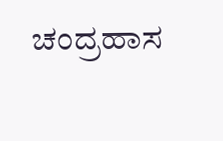ಚಂದ್ರಹಾಸ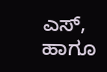ಎಸ್, ಹಾಗೂ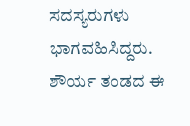ಸದಸ್ಯರುಗಳು ಭಾಗವಹಿಸಿದ್ದರು.
ಶೌರ್ಯ ತಂಡದ ಈ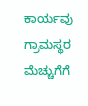ಕಾರ್ಯವು ಗ್ರಾಮಸ್ಥರ ಮೆಚ್ಚುಗೆಗೆ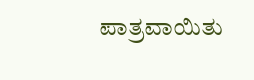ಪಾತ್ರವಾಯಿತು